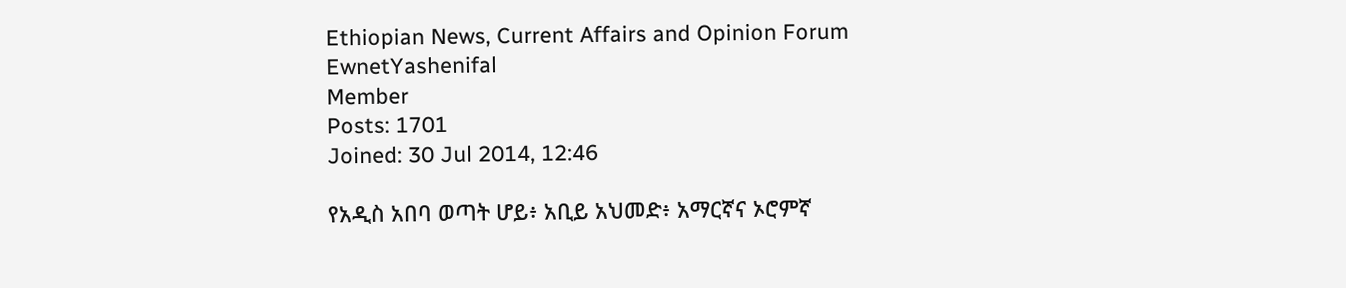Ethiopian News, Current Affairs and Opinion Forum
EwnetYashenifal
Member
Posts: 1701
Joined: 30 Jul 2014, 12:46

የአዲስ አበባ ወጣት ሆይ፥ አቢይ አህመድ፥ አማርኛና ኦሮምኛ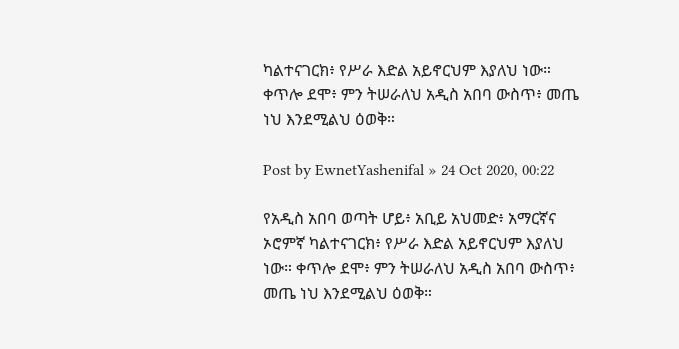ካልተናገርክ፥ የሥራ እድል አይኖርህም እያለህ ነው። ቀጥሎ ደሞ፥ ምን ትሠራለህ አዲስ አበባ ውስጥ፥ መጤ ነህ እንደሚልህ ዕወቅ።

Post by EwnetYashenifal » 24 Oct 2020, 00:22

የአዲስ አበባ ወጣት ሆይ፥ አቢይ አህመድ፥ አማርኛና ኦሮምኛ ካልተናገርክ፥ የሥራ እድል አይኖርህም እያለህ ነው። ቀጥሎ ደሞ፥ ምን ትሠራለህ አዲስ አበባ ውስጥ፥ መጤ ነህ እንደሚልህ ዕወቅ።